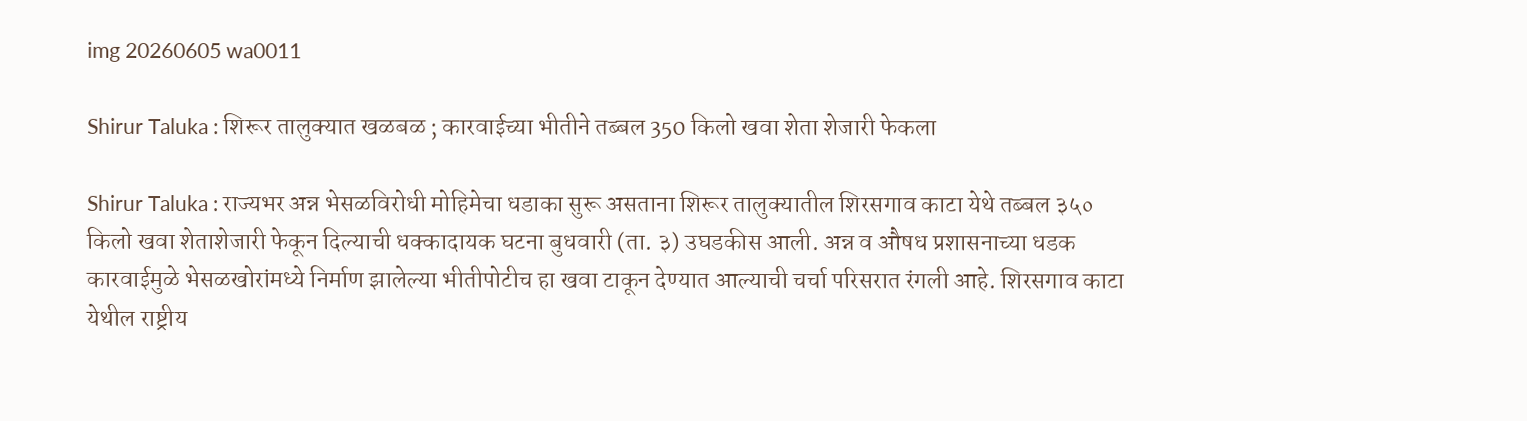img 20260605 wa0011

Shirur Taluka : शिरूर तालुक्यात खळबळ ; कारवाईच्या भीतीने तब्बल 350 किलो खवा शेता शेजारी फेकला

Shirur Taluka : राज्यभर अन्न भेसळविरोधी मोहिमेचा धडाका सुरू असताना शिरूर तालुक्यातील शिरसगाव काटा येथे तब्बल ३५० किलो खवा शेताशेजारी फेकून दिल्याची धक्कादायक घटना बुधवारी (ता. ३) उघडकीस आली. अन्न व औषध प्रशासनाच्या धडक कारवाईमुळे भेसळखोरांमध्ये निर्माण झालेल्या भीतीपोटीच हा खवा टाकून देण्यात आल्याची चर्चा परिसरात रंगली आहे. शिरसगाव काटा येथील राष्ट्रीय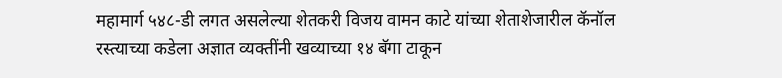महामार्ग ५४८-डी लगत असलेल्या शेतकरी विजय वामन काटे यांच्या शेताशेजारील कॅनॉल रस्त्याच्या कडेला अज्ञात व्यक्तींनी खव्याच्या १४ बॅगा टाकून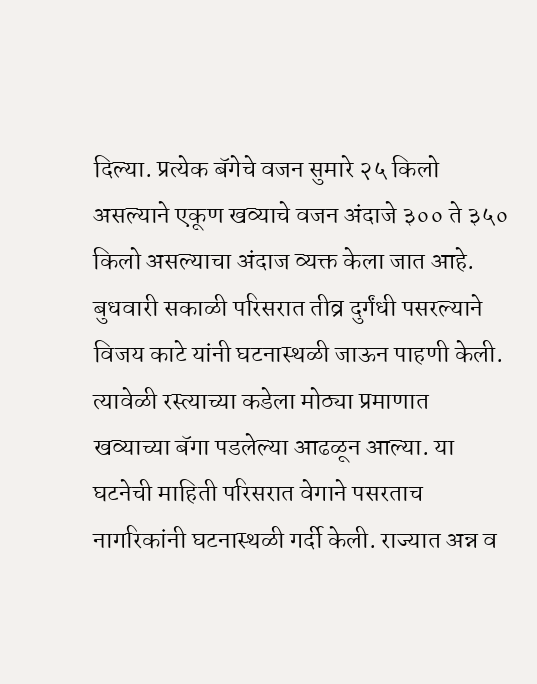दिल्या. प्रत्येक बॅगेचे वजन सुमारे २५ किलो असल्याने एकूण खव्याचे वजन अंदाजे ३०० ते ३५० किलो असल्याचा अंदाज व्यक्त केला जात आहे. बुधवारी सकाळी परिसरात तीव्र दुर्गंधी पसरल्याने विजय काटे यांनी घटनास्थळी जाऊन पाहणी केली. त्यावेळी रस्त्याच्या कडेला मोठ्या प्रमाणात खव्याच्या बॅगा पडलेल्या आढळून आल्या. या घटनेची माहिती परिसरात वेगाने पसरताच नागरिकांनी घटनास्थळी गर्दी केली. राज्यात अन्न व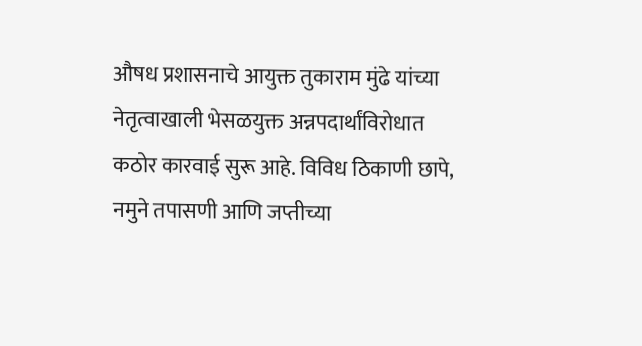औषध प्रशासनाचे आयुक्त तुकाराम मुंढे यांच्या नेतृत्वाखाली भेसळयुक्त अन्नपदार्थांविरोधात कठोर कारवाई सुरू आहे. विविध ठिकाणी छापे, नमुने तपासणी आणि जप्तीच्या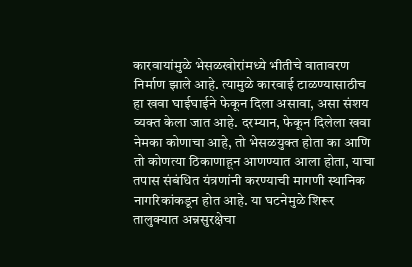कारवायांमुळे भेसळखोरांमध्ये भीतीचे वातावरण निर्माण झाले आहे. त्यामुळे कारवाई टाळण्यासाठीच हा खवा घाईघाईने फेकून दिला असावा, असा संशय व्यक्त केला जात आहे. दरम्यान, फेकून दिलेला खवा नेमका कोणाचा आहे, तो भेसळयुक्त होता का आणि तो कोणत्या ठिकाणाहून आणण्यात आला होता, याचा तपास संबंधित यंत्रणांनी करण्याची मागणी स्थानिक नागरिकांकडून होत आहे. या घटनेमुळे शिरूर तालुक्यात अन्नसुरक्षेचा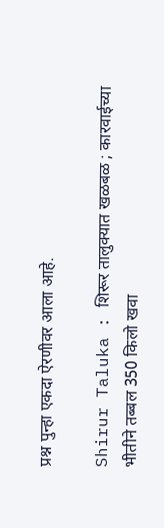प्रश्न पुन्हा एकदा ऐरणीवर आला आहे.

Shirur Taluka : शिरूर तालुक्यात खळबळ ; कारवाईच्या भीतीने तब्बल 350 किलो खवा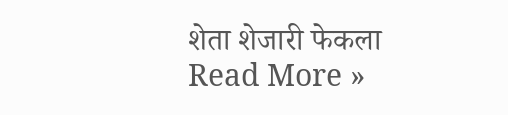शेता शेजारी फेकला Read More »